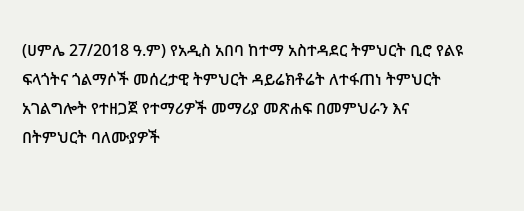(ሀምሌ 27/2018 ዓ.ም) የአዲስ አበባ ከተማ አስተዳደር ትምህርት ቢሮ የልዩ ፍላጎትና ጎልማሶች መሰረታዊ ትምህርት ዳይሬክቶሬት ለተፋጠነ ትምህርት አገልግሎት የተዘጋጀ የተማሪዎች መማሪያ መጽሐፍ በመምህራን እና በትምህርት ባለሙያዎች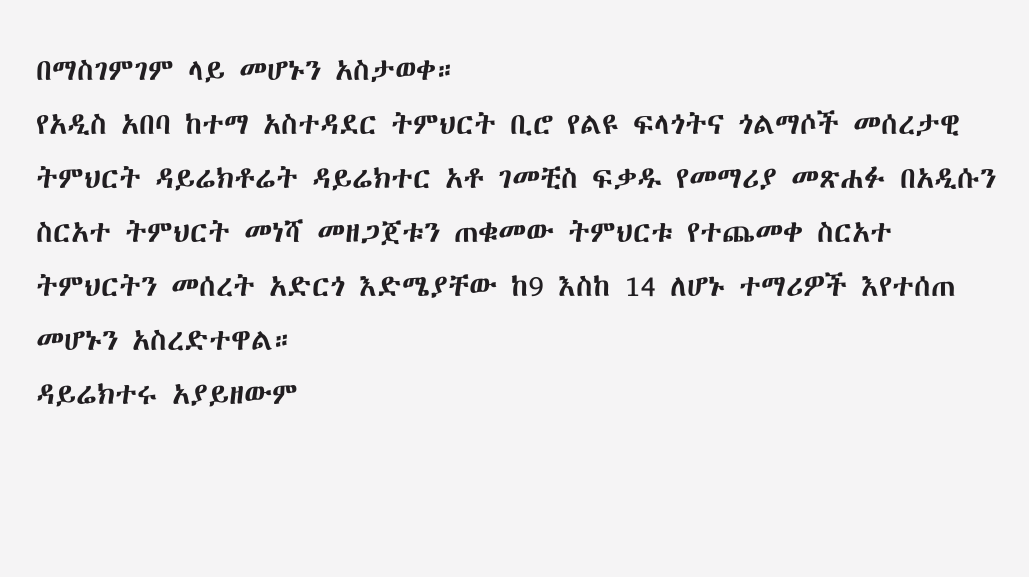በማስገምገም ላይ መሆኑን አስታወቀ።
የአዲስ አበባ ከተማ አስተዳደር ትምህርት ቢሮ የልዩ ፍላጎትና ጎልማሶች መሰረታዊ ትምህርት ዳይሬክቶሬት ዳይሬክተር አቶ ገመቺስ ፍቃዱ የመማሪያ መጽሐፉ በአዲሱን ስርአተ ትምህርት መነሻ መዘጋጀቱን ጠቁመው ትምህርቱ የተጨመቀ ስርአተ ትምህርትን መሰረት አድርጎ እድሜያቸው ከ9 እስከ 14 ለሆኑ ተማሪዎች እየተሰጠ መሆኑን አስረድተዋል።
ዳይሬክተሩ አያይዘውም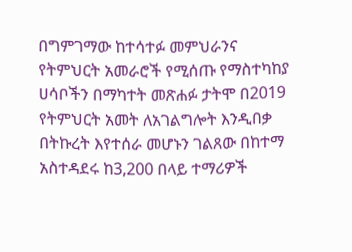በግምገማው ከተሳተፉ መምህራንና የትምህርት አመራሮች የሚሰጡ የማስተካከያ ሀሳቦችን በማካተት መጽሐፉ ታትሞ በ2019 የትምህርት አመት ለአገልግሎት እንዲበቃ በትኩረት እየተሰራ መሆኑን ገልጸው በከተማ አስተዳደሩ ከ3,200 በላይ ተማሪዎች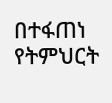በተፋጠነ የትምህርት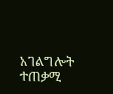አገልግሎት ተጠቃሚ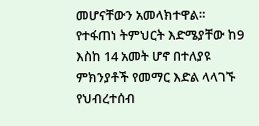መሆናቸውን አመላክተዋል።
የተፋጠነ ትምህርት እድሜያቸው ከ9 እስከ 14 አመት ሆኖ በተለያዩ ምክንያቶች የመማር እድል ላላገኙ የህብረተሰብ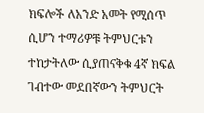ክፍሎች ለአንድ አመት የሚሰጥ ሲሆን ተማሪዎቹ ትምህርቱን ተከታትለው ሲያጠናቅቁ 4ኛ ክፍል ገብተው መደበኛውን ትምህርት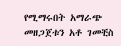የሚማሩበት አማራጭ መዘጋጀቱን አቶ ገመቺስ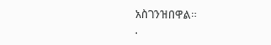አስገንዝበዋል።
.